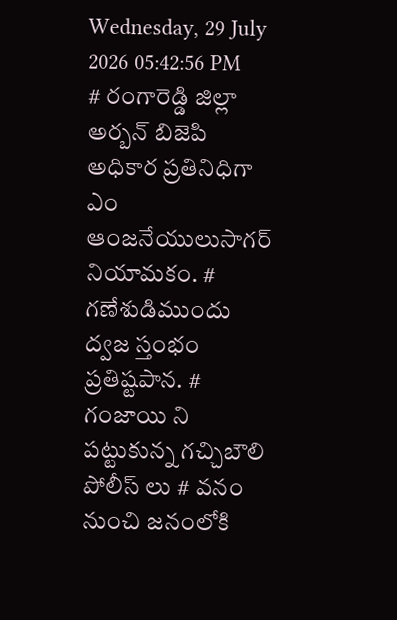Wednesday, 29 July 2026 05:42:56 PM
# రంగారెడ్డి జిల్లా అర్బన్ బిజెపి అధికార ప్రతినిధిగా ఎం ఆంజనేయులుసాగర్ నియామకం. # గణేశుడిముందు ద్వజ స్తంభం ప్రతిష్టపాన. # గంజాయి ని పట్టుకున్న గచ్చిబౌలి పోలీస్ లు # వనం నుంచి జనంలోకి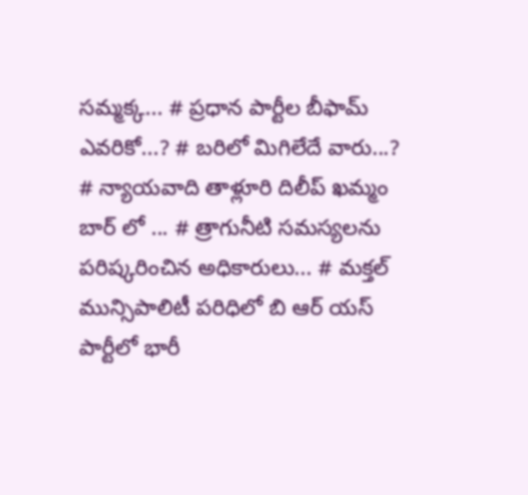సమ్మక్క... # ప్రధాన పార్టీల బీఫామ్ ఎవరికో...? # బరిలో మిగిలేదే వారు...? # న్యాయవాది తాళ్లూరి దిలీప్ ఖమ్మం బార్ లో ... # త్రాగునీటి సమస్యలను పరిష్కరించిన అధికారులు... # మక్తల్ మున్సిపాలిటీ పరిధిలో బి ఆర్ యస్ పార్టీలో భారీ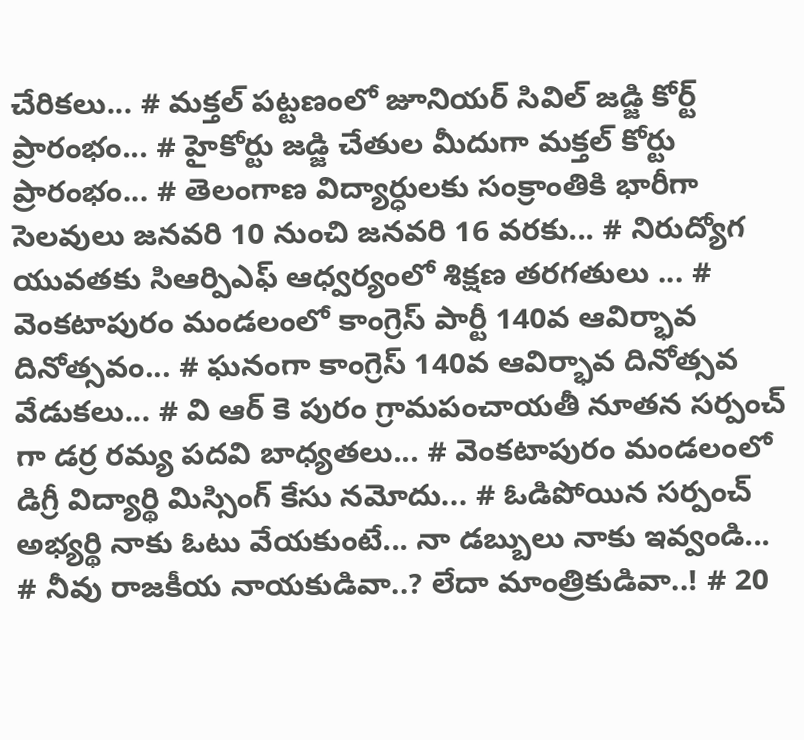చేరికలు... # మక్తల్ పట్టణంలో జూనియర్ సివిల్ జడ్జి కోర్ట్ ప్రారంభం... # హైకోర్టు జడ్జి చేతుల మీదుగా మక్తల్ కోర్టు ప్రారంభం... # తెలంగాణ విద్యార్ధులకు సంక్రాంతికి భారీగా సెలవులు జనవరి 10 నుంచి జనవరి 16 వరకు... # నిరుద్యోగ యువతకు సిఆర్పిఎఫ్ ఆధ్వర్యంలో శిక్షణ తరగతులు ... # వెంకటాపురం మండలంలో కాంగ్రెస్ పార్టీ 140వ ఆవిర్భావ దినోత్సవం... # ఘనంగా కాంగ్రెస్ 140వ ఆవిర్భావ దినోత్సవ వేడుకలు... # వి ఆర్ కె పురం గ్రామపంచాయతీ నూతన సర్పంచ్ గా డర్ర రమ్య పదవి బాధ్యతలు... # వెంకటాపురం మండలంలో డిగ్రీ విద్యార్థి మిస్సింగ్ కేసు నమోదు... # ఓడిపోయిన సర్పంచ్ అభ్యర్థి నాకు ఓటు వేయకుంటే... నా డబ్బులు నాకు ఇవ్వండి... # నీవు రాజకీయ నాయకుడివా..? లేదా మాంత్రికుడివా..! # 20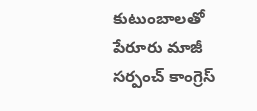కుటుంబాలతో పేరూరు మాజీ సర్పంచ్ కాంగ్రెస్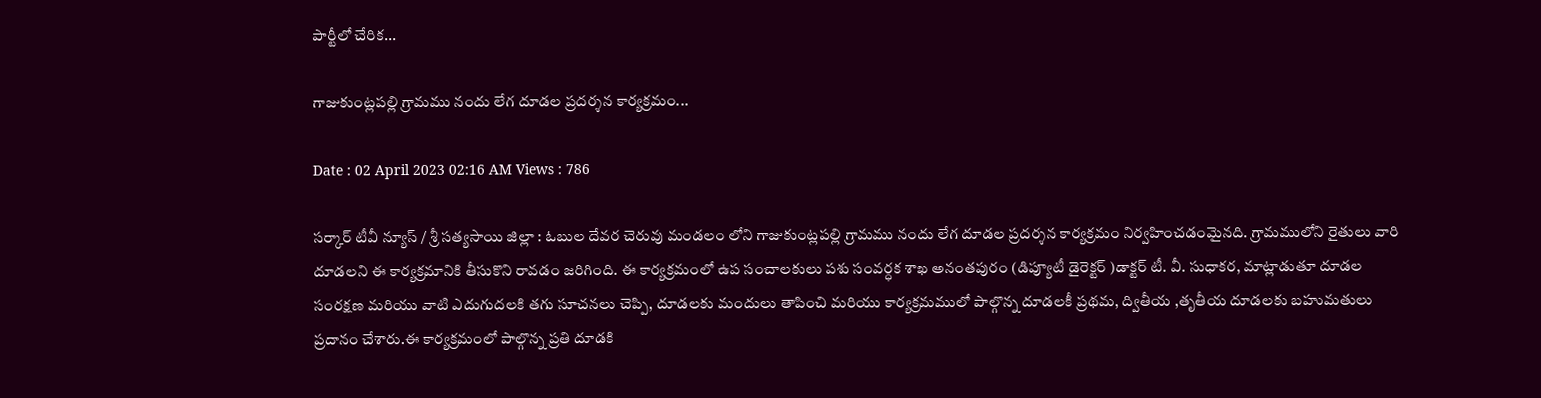పార్టీలో చేరిక...

గాజుకుంట్లపల్లి గ్రామము నందు లేగ దూడల ప్రదర్శన కార్యక్రమం...

Date : 02 April 2023 02:16 AM Views : 786

సర్కార్ టీవీ న్యూస్ / శ్రీ సత్యసాయి జిల్లా : ఓబుల దేవర చెరువు మండలం లోని గాజుకుంట్లపల్లి గ్రామము నందు లేగ దూడల ప్రదర్శన కార్యక్రమం నిర్వహించడంమైనది. గ్రామములోని రైతులు వారి దూడలని ఈ కార్యక్రమానికి తీసుకొని రావడం జరిగింది. ఈ కార్యక్రమంలో ఉప సంచాలకులు పశు సంవర్ధక శాఖ అనంతపురం (డిప్యూటీ డైరెక్టర్ )డాక్టర్ టీ. వీ. సుధాకర, మాట్లాడుతూ దూడల సంరక్షణ మరియు వాటి ఎదుగుదలకి తగు సూచనలు చెప్పి, దూడలకు మందులు తాపించి మరియు కార్యక్రమములో పాల్గొన్న దూడలకీ ప్రథమ, ద్వితీయ ,తృతీయ దూడలకు బహుమతులు ప్రదానం చేశారు.ఈ కార్యక్రమంలో పాల్గొన్న ప్రతి దూడకి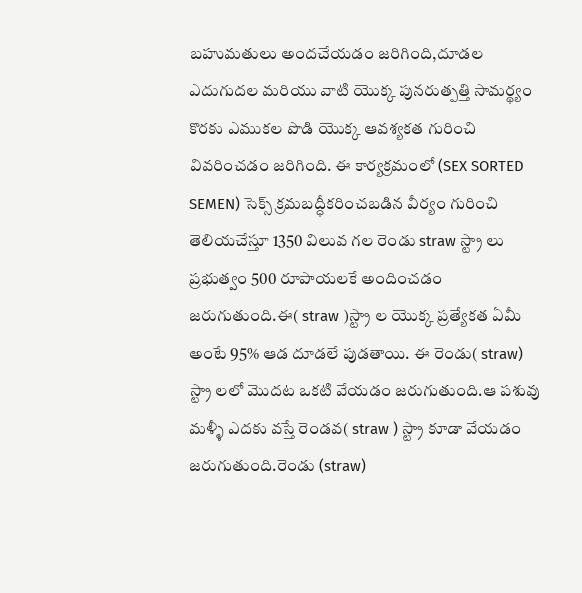బహుమతులు అందచేయడం జరిగింది,దూడల ఎదుగుదల మరియు వాటి యొక్క పునరుత్పత్తి సామర్థ్యం కొరకు ఎముకల పొడి యొక్క ఆవశ్యకత గురించి వివరించడం జరిగింది. ఈ కార్యక్రమంలో (SEX SORTED SEMEN) సెక్స్ క్రమబద్ధీకరించబడిన వీర్యం గురించి తెలియచేస్తూ 1350 విలువ గల రెండు straw స్ట్రా లు ప్రభుత్వం 500 రూపాయలకే అందించడం జరుగుతుంది.ఈ( straw )స్ట్రా ల యొక్క ప్రత్యేకత ఏమీ అంటే 95% ఆడ దూడలే పుడతాయి. ఈ రెండు( straw) స్ట్రా లలో మొదట ఒకటి వేయడం జరుగుతుంది.ఆ పశువు మళ్ళీ ఎదకు వస్తే రెండవ( straw ) స్ట్రా కూడా వేయడం జరుగుతుంది.రెండు (straw)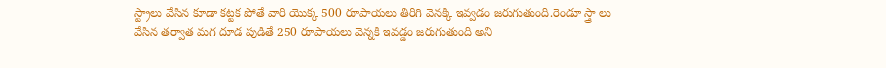స్ట్రాలు వేసిన కూడా కట్టక పోతే వారి యొక్క 500 రూపాయలు తిరిగి వెనక్కి ఇవ్వడం జరుగుతుంది.రెండూ స్త్రా లు వేసిన తర్వాత మగ దూడ పుడితే 250 రూపాయలు వెన్నకి ఇవడ్డం జరుగుతుంది అని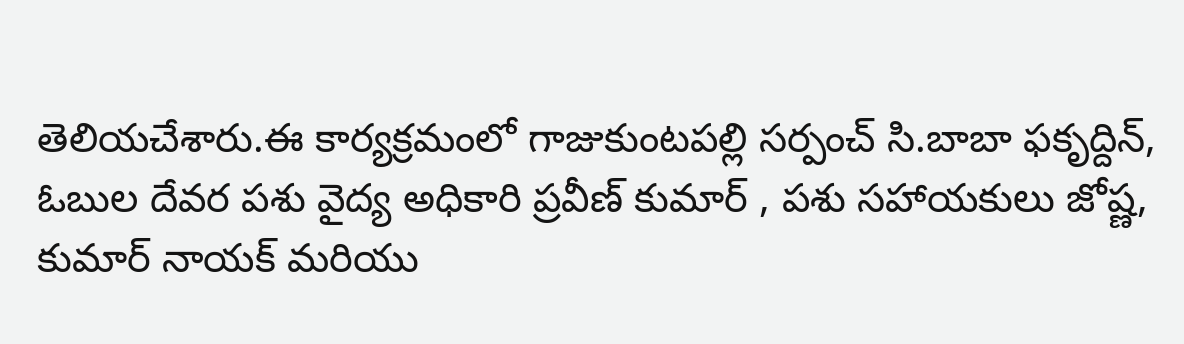తెలియచేశారు.ఈ కార్యక్రమంలో గాజుకుంటపల్లి సర్పంచ్ సి.బాబా ఫకృద్దిన్, ఓబుల దేవర పశు వైద్య అధికారి ప్రవీణ్ కుమార్ , పశు సహాయకులు జోష్ణ, కుమార్ నాయక్ మరియు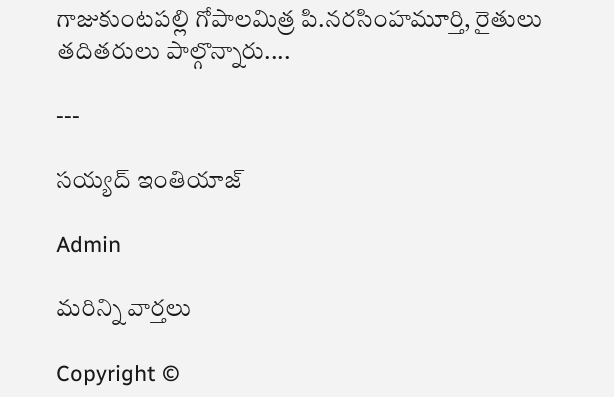గాజుకుంటపల్లి గోపాలమిత్ర పి.నరసింహమూర్తి, రైతులు తదితరులు పాల్గొన్నారు....

---

సయ్యద్ ఇంతియాజ్

Admin

మరిన్ని వార్తలు

Copyright ©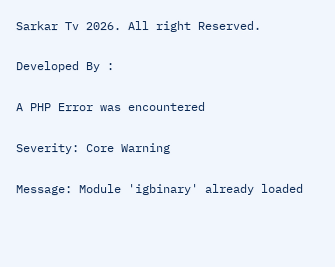Sarkar Tv 2026. All right Reserved.

Developed By :

A PHP Error was encountered

Severity: Core Warning

Message: Module 'igbinary' already loaded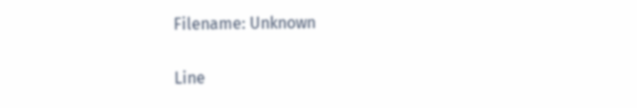Filename: Unknown

Line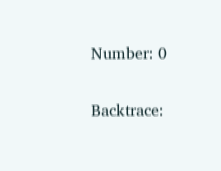Number: 0

Backtrace: